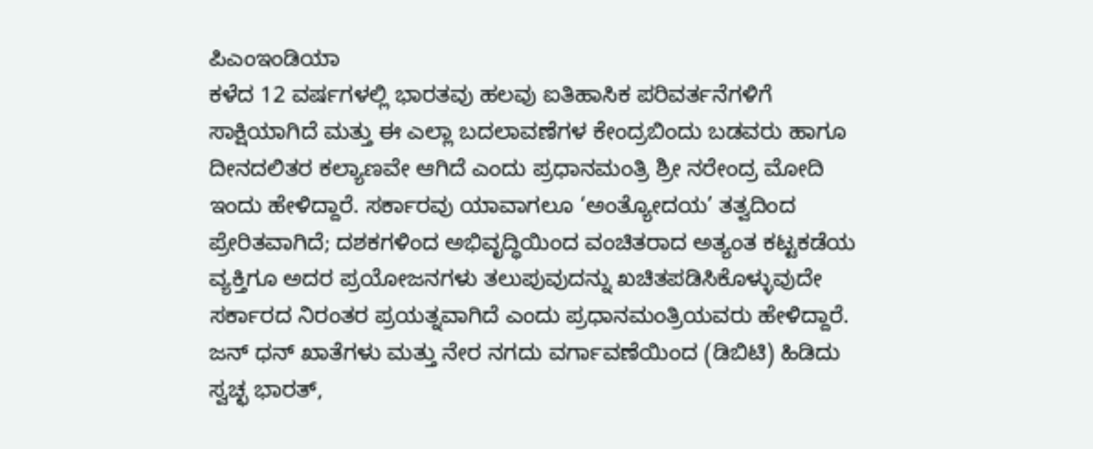ಪಿಎಂಇಂಡಿಯಾ
ಕಳೆದ 12 ವರ್ಷಗಳಲ್ಲಿ ಭಾರತವು ಹಲವು ಐತಿಹಾಸಿಕ ಪರಿವರ್ತನೆಗಳಿಗೆ ಸಾಕ್ಷಿಯಾಗಿದೆ ಮತ್ತು ಈ ಎಲ್ಲಾ ಬದಲಾವಣೆಗಳ ಕೇಂದ್ರಬಿಂದು ಬಡವರು ಹಾಗೂ ದೀನದಲಿತರ ಕಲ್ಯಾಣವೇ ಆಗಿದೆ ಎಂದು ಪ್ರಧಾನಮಂತ್ರಿ ಶ್ರೀ ನರೇಂದ್ರ ಮೋದಿ ಇಂದು ಹೇಳಿದ್ದಾರೆ. ಸರ್ಕಾರವು ಯಾವಾಗಲೂ ‘ಅಂತ್ಯೋದಯ’ ತತ್ವದಿಂದ ಪ್ರೇರಿತವಾಗಿದೆ; ದಶಕಗಳಿಂದ ಅಭಿವೃದ್ಧಿಯಿಂದ ವಂಚಿತರಾದ ಅತ್ಯಂತ ಕಟ್ಟಕಡೆಯ ವ್ಯಕ್ತಿಗೂ ಅದರ ಪ್ರಯೋಜನಗಳು ತಲುಪುವುದನ್ನು ಖಚಿತಪಡಿಸಿಕೊಳ್ಳುವುದೇ ಸರ್ಕಾರದ ನಿರಂತರ ಪ್ರಯತ್ನವಾಗಿದೆ ಎಂದು ಪ್ರಧಾನಮಂತ್ರಿಯವರು ಹೇಳಿದ್ದಾರೆ.
ಜನ್ ಧನ್ ಖಾತೆಗಳು ಮತ್ತು ನೇರ ನಗದು ವರ್ಗಾವಣೆಯಿಂದ (ಡಿಬಿಟಿ) ಹಿಡಿದು ಸ್ವಚ್ಛ ಭಾರತ್,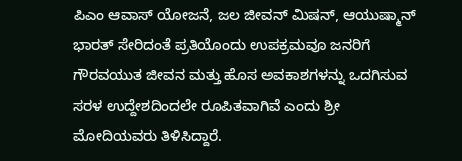ಪಿಎಂ ಆವಾಸ್ ಯೋಜನೆ, ಜಲ ಜೀವನ್ ಮಿಷನ್, ಆಯುಷ್ಮಾನ್ ಭಾರತ್ ಸೇರಿದಂತೆ ಪ್ರತಿಯೊಂದು ಉಪಕ್ರಮವೂ ಜನರಿಗೆ ಗೌರವಯುತ ಜೀವನ ಮತ್ತು ಹೊಸ ಅವಕಾಶಗಳನ್ನು ಒದಗಿಸುವ ಸರಳ ಉದ್ದೇಶದಿಂದಲೇ ರೂಪಿತವಾಗಿವೆ ಎಂದು ಶ್ರೀ ಮೋದಿಯವರು ತಿಳಿಸಿದ್ದಾರೆ.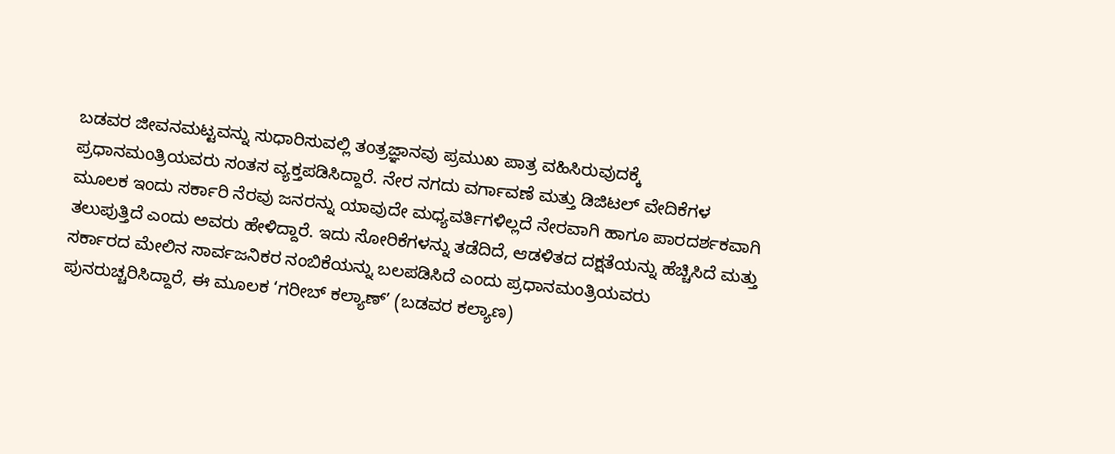ಬಡವರ ಜೀವನಮಟ್ಟವನ್ನು ಸುಧಾರಿಸುವಲ್ಲಿ ತಂತ್ರಜ್ಞಾನವು ಪ್ರಮುಖ ಪಾತ್ರ ವಹಿಸಿರುವುದಕ್ಕೆ ಪ್ರಧಾನಮಂತ್ರಿಯವರು ಸಂತಸ ವ್ಯಕ್ತಪಡಿಸಿದ್ದಾರೆ. ನೇರ ನಗದು ವರ್ಗಾವಣೆ ಮತ್ತು ಡಿಜಿಟಲ್ ವೇದಿಕೆಗಳ ಮೂಲಕ ಇಂದು ಸರ್ಕಾರಿ ನೆರವು ಜನರನ್ನು ಯಾವುದೇ ಮಧ್ಯವರ್ತಿಗಳಿಲ್ಲದೆ ನೇರವಾಗಿ ಹಾಗೂ ಪಾರದರ್ಶಕವಾಗಿ ತಲುಪುತ್ತಿದೆ ಎಂದು ಅವರು ಹೇಳಿದ್ದಾರೆ. ಇದು ಸೋರಿಕೆಗಳನ್ನು ತಡೆದಿದೆ, ಆಡಳಿತದ ದಕ್ಷತೆಯನ್ನು ಹೆಚ್ಚಿಸಿದೆ ಮತ್ತು ಸರ್ಕಾರದ ಮೇಲಿನ ಸಾರ್ವಜನಿಕರ ನಂಬಿಕೆಯನ್ನು ಬಲಪಡಿಸಿದೆ ಎಂದು ಪ್ರಧಾನಮಂತ್ರಿಯವರು ಪುನರುಚ್ಚರಿಸಿದ್ದಾರೆ, ಈ ಮೂಲಕ ‘ಗರೀಬ್ ಕಲ್ಯಾಣ್’ (ಬಡವರ ಕಲ್ಯಾಣ)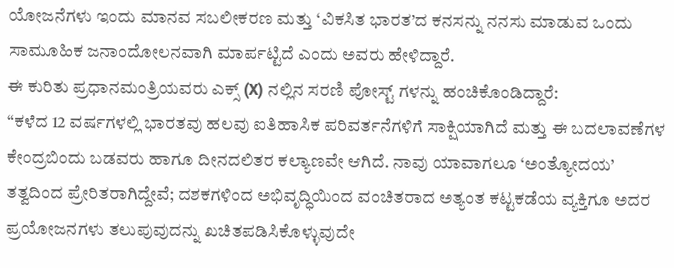ಯೋಜನೆಗಳು ಇಂದು ಮಾನವ ಸಬಲೀಕರಣ ಮತ್ತು ‘ವಿಕಸಿತ ಭಾರತ’ದ ಕನಸನ್ನು ನನಸು ಮಾಡುವ ಒಂದು ಸಾಮೂಹಿಕ ಜನಾಂದೋಲನವಾಗಿ ಮಾರ್ಪಟ್ಟಿದೆ ಎಂದು ಅವರು ಹೇಳಿದ್ದಾರೆ.
ಈ ಕುರಿತು ಪ್ರಧಾನಮಂತ್ರಿಯವರು ಎಕ್ಸ್ (X) ನಲ್ಲಿನ ಸರಣಿ ಪೋಸ್ಟ್ ಗಳನ್ನು ಹಂಚಿಕೊಂಡಿದ್ದಾರೆ:
“ಕಳೆದ 12 ವರ್ಷಗಳಲ್ಲಿ ಭಾರತವು ಹಲವು ಐತಿಹಾಸಿಕ ಪರಿವರ್ತನೆಗಳಿಗೆ ಸಾಕ್ಷಿಯಾಗಿದೆ ಮತ್ತು ಈ ಬದಲಾವಣೆಗಳ ಕೇಂದ್ರಬಿಂದು ಬಡವರು ಹಾಗೂ ದೀನದಲಿತರ ಕಲ್ಯಾಣವೇ ಆಗಿದೆ. ನಾವು ಯಾವಾಗಲೂ ‘ಅಂತ್ಯೋದಯ’ ತತ್ವದಿಂದ ಪ್ರೇರಿತರಾಗಿದ್ದೇವೆ; ದಶಕಗಳಿಂದ ಅಭಿವೃದ್ಧಿಯಿಂದ ವಂಚಿತರಾದ ಅತ್ಯಂತ ಕಟ್ಟಕಡೆಯ ವ್ಯಕ್ತಿಗೂ ಅದರ ಪ್ರಯೋಜನಗಳು ತಲುಪುವುದನ್ನು ಖಚಿತಪಡಿಸಿಕೊಳ್ಳುವುದೇ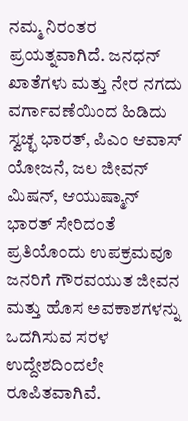ನಮ್ಮ ನಿರಂತರ ಪ್ರಯತ್ನವಾಗಿದೆ. ಜನಧನ್ ಖಾತೆಗಳು ಮತ್ತು ನೇರ ನಗದು ವರ್ಗಾವಣೆಯಿಂದ ಹಿಡಿದು ಸ್ವಚ್ಛ ಭಾರತ್, ಪಿಎಂ ಆವಾಸ್ ಯೋಜನೆ, ಜಲ ಜೀವನ್ ಮಿಷನ್, ಆಯುಷ್ಮಾನ್ ಭಾರತ್ ಸೇರಿದಂತೆ ಪ್ರತಿಯೊಂದು ಉಪಕ್ರಮವೂ ಜನರಿಗೆ ಗೌರವಯುತ ಜೀವನ ಮತ್ತು ಹೊಸ ಅವಕಾಶಗಳನ್ನು ಒದಗಿಸುವ ಸರಳ ಉದ್ದೇಶದಿಂದಲೇ ರೂಪಿತವಾಗಿವೆ.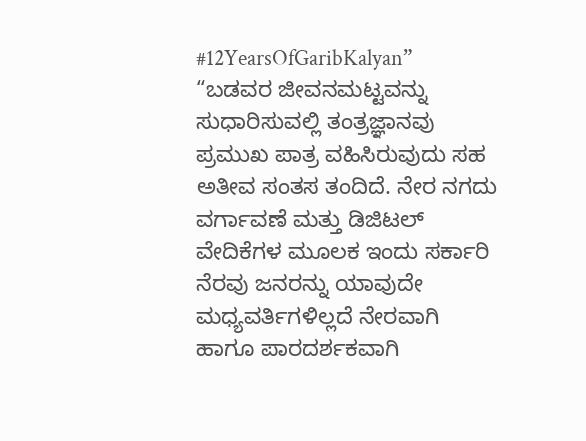#12YearsOfGaribKalyan”
“ಬಡವರ ಜೀವನಮಟ್ಟವನ್ನು ಸುಧಾರಿಸುವಲ್ಲಿ ತಂತ್ರಜ್ಞಾನವು ಪ್ರಮುಖ ಪಾತ್ರ ವಹಿಸಿರುವುದು ಸಹ ಅತೀವ ಸಂತಸ ತಂದಿದೆ. ನೇರ ನಗದು ವರ್ಗಾವಣೆ ಮತ್ತು ಡಿಜಿಟಲ್ ವೇದಿಕೆಗಳ ಮೂಲಕ ಇಂದು ಸರ್ಕಾರಿ ನೆರವು ಜನರನ್ನು ಯಾವುದೇ ಮಧ್ಯವರ್ತಿಗಳಿಲ್ಲದೆ ನೇರವಾಗಿ ಹಾಗೂ ಪಾರದರ್ಶಕವಾಗಿ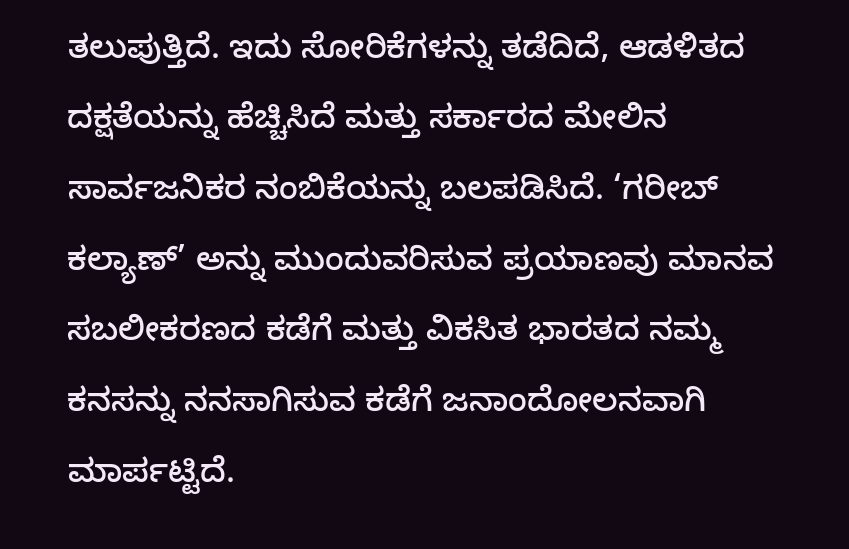ತಲುಪುತ್ತಿದೆ. ಇದು ಸೋರಿಕೆಗಳನ್ನು ತಡೆದಿದೆ, ಆಡಳಿತದ ದಕ್ಷತೆಯನ್ನು ಹೆಚ್ಚಿಸಿದೆ ಮತ್ತು ಸರ್ಕಾರದ ಮೇಲಿನ ಸಾರ್ವಜನಿಕರ ನಂಬಿಕೆಯನ್ನು ಬಲಪಡಿಸಿದೆ. ‘ಗರೀಬ್ ಕಲ್ಯಾಣ್’ ಅನ್ನು ಮುಂದುವರಿಸುವ ಪ್ರಯಾಣವು ಮಾನವ ಸಬಲೀಕರಣದ ಕಡೆಗೆ ಮತ್ತು ವಿಕಸಿತ ಭಾರತದ ನಮ್ಮ ಕನಸನ್ನು ನನಸಾಗಿಸುವ ಕಡೆಗೆ ಜನಾಂದೋಲನವಾಗಿ ಮಾರ್ಪಟ್ಟಿದೆ.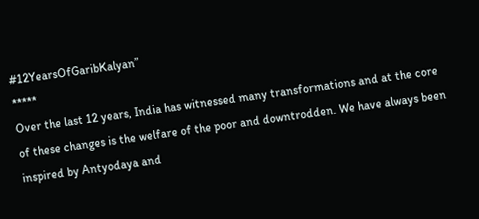#12YearsOfGaribKalyan”
*****
Over the last 12 years, India has witnessed many transformations and at the core of these changes is the welfare of the poor and downtrodden. We have always been inspired by Antyodaya and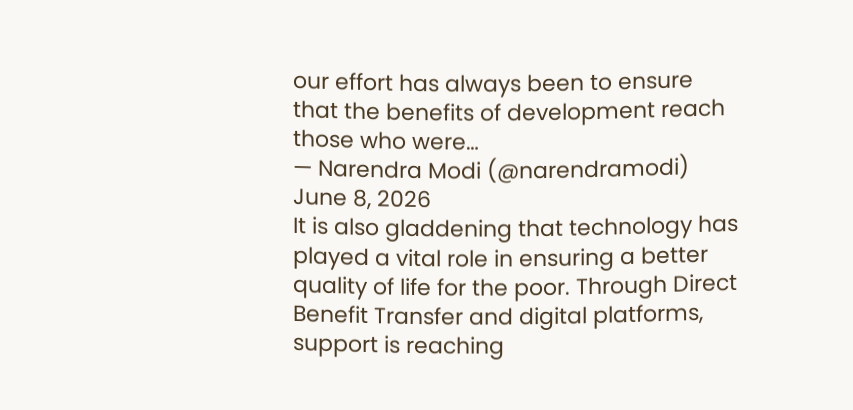our effort has always been to ensure that the benefits of development reach those who were…
— Narendra Modi (@narendramodi) June 8, 2026
It is also gladdening that technology has played a vital role in ensuring a better quality of life for the poor. Through Direct Benefit Transfer and digital platforms, support is reaching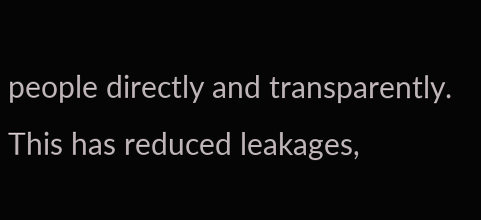people directly and transparently. This has reduced leakages,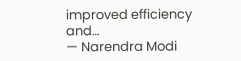improved efficiency and…
— Narendra Modi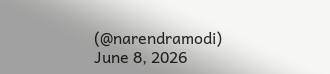(@narendramodi) June 8, 2026